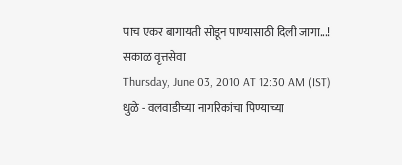पाच एकर बागायती सोडून पाण्यासाठी दिली जागा...!
सकाळ वृत्तसेवा
Thursday, June 03, 2010 AT 12:30 AM (IST)
धुळे - वलवाडीच्या नागरिकांचा पिण्याच्या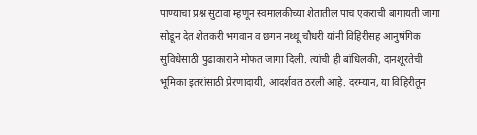पाण्याचा प्रश्न सुटावा म्हणून स्वमालकीच्या शेतातील पाच एकराची बागायती जागा सोडून देत शेतकरी भगवान व छगन नथ्थू चौधरी यांनी विहिरीसह आनुषंगिक सुविधेसाठी पुढाकाराने मोफत जागा दिली. त्यांची ही बांधिलकी, दानशूरतेची भूमिका इतरांसाठी प्रेरणादायी, आदर्शवत ठरली आहे. दरम्यान, या विहिरीतून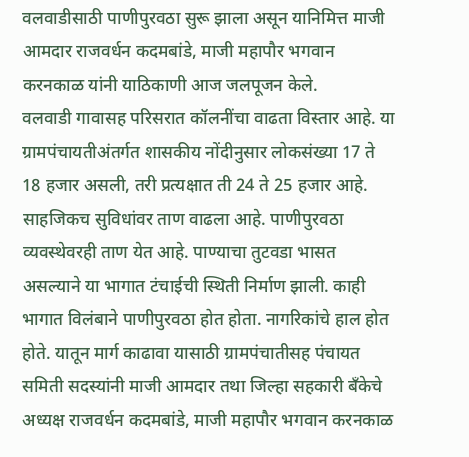वलवाडीसाठी पाणीपुरवठा सुरू झाला असून यानिमित्त माजी आमदार राजवर्धन कदमबांडे, माजी महापौर भगवान करनकाळ यांनी याठिकाणी आज जलपूजन केले.
वलवाडी गावासह परिसरात कॉलनींचा वाढता विस्तार आहे. या ग्रामपंचायतीअंतर्गत शासकीय नोंदीनुसार लोकसंख्या 17 ते 18 हजार असली, तरी प्रत्यक्षात ती 24 ते 25 हजार आहे. साहजिकच सुविधांवर ताण वाढला आहे. पाणीपुरवठा व्यवस्थेवरही ताण येत आहे. पाण्याचा तुटवडा भासत असल्याने या भागात टंचाईची स्थिती निर्माण झाली. काही भागात विलंबाने पाणीपुरवठा होत होता. नागरिकांचे हाल होत होते. यातून मार्ग काढावा यासाठी ग्रामपंचातीसह पंचायत समिती सदस्यांनी माजी आमदार तथा जिल्हा सहकारी बॅंकेचे अध्यक्ष राजवर्धन कदमबांडे, माजी महापौर भगवान करनकाळ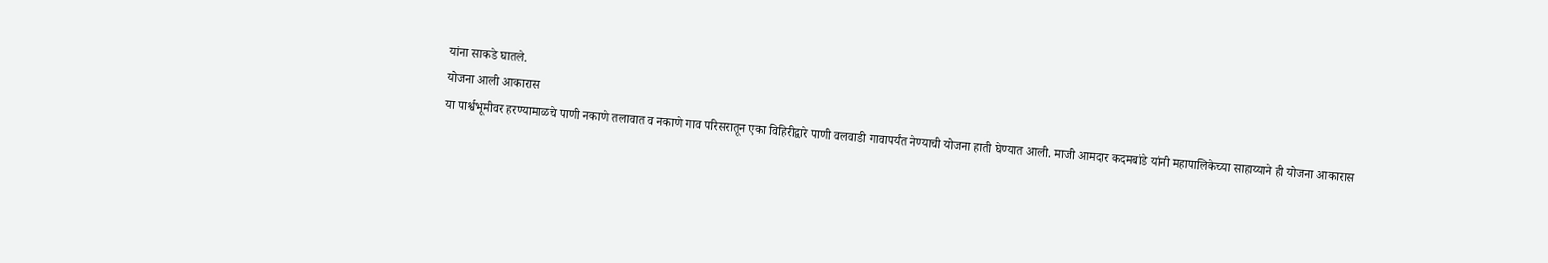यांना साकडे घातले.
योजना आली आकारास
या पार्श्वभूमीवर हरण्यामाळचे पाणी नकाणे तलावात व नकाणे गाव परिसरातून एका विहिरीद्वारे पाणी वलवाडी गावापर्यंत नेण्याची योजना हाती घेण्यात आली. माजी आमदार कदमबांडे यांनी महापालिकेच्या साहाय्याने ही योजना आकारास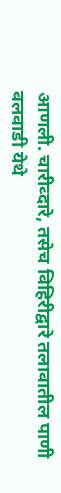आणली. चारीव्दारे, तसेच विहिरीद्वारे तलावातील पाणी वलवाडी येथे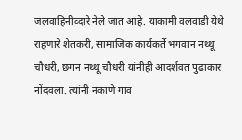जलवाहिनीव्दारे नेले जात आहे. याकामी वलवाडी येथे राहणारे शेतकरी, सामाजिक कार्यकर्ते भगवान नथ्थू चौधरी, छगन नथ्थू चौधरी यांनीही आदर्शवत पुढाकार नोंदवला. त्यांनी नकाणे गाव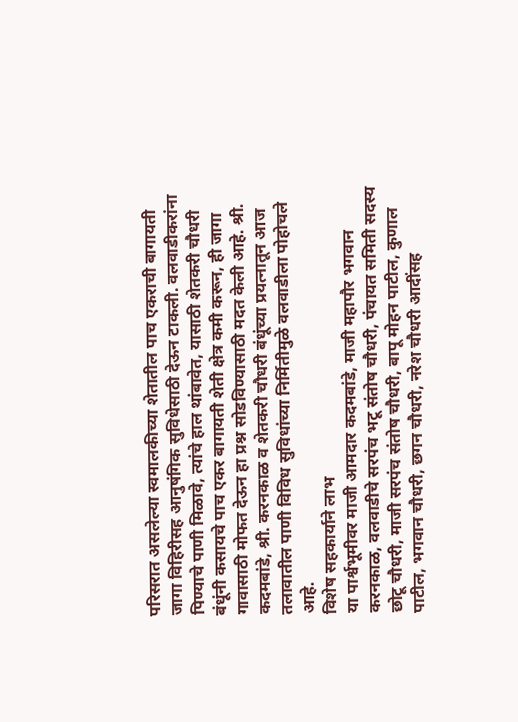परिसरात असलेल्या स्वमालकीच्या शेतातील पाच एकराची बागायती जागा विहिरीसह आनुषंगिक सुविधेसाठी देऊन टाकली. वलवाडीकरांना पिण्याचे पाणी मिळावे, त्यांचे हाल थांबावेत, यासाठी शेतकरी चौधरी बंधूंनी कसायचे पाच एकर बागायती शेती क्षेत्र कमी करून, ही जागा गावासाठी मोफत देऊन हा प्रश्न सोडविण्यासाठी मदत केली आहे. श्री. कदमबांडे, श्री. करनकाळ व शेतकरी चौधरी बंधूंच्या प्रयत्नातून आज तलावातील पाणी विविध सुविधांच्या निर्मितीमुळे वलवाडीला पोहोचले आहे.
विशेष सहकार्याने लाभ
या पार्श्वभूमीवर माजी आमदार कदमबांडे, माजी महापौर भगवान करनकाळ, वलवाडीचे सरपंच भटू संतोष चौधरी, पंचायत समिती सदस्य छोटू चौधरी, माजी सरपंच संतोष चौधरी, बापू मोहन पाटील, कुणाल पाटील, भगवान चौधरी, छगन चौधरी, नरेश चौधरी आदींसह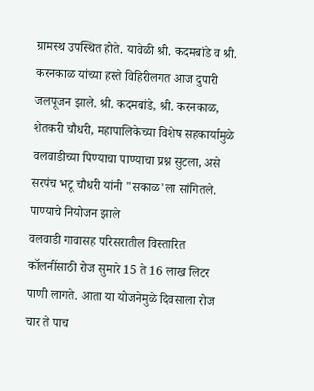ग्रामस्थ उपस्थित होते. यावेळी श्री. कदमबांडे व श्री. करनकाळ यांच्या हस्ते विहिरीलगत आज दुपारी जलपूजन झाले. श्री. कदमबांडे, श्री. करनकाळ, शेतकरी चौधरी, महापालिकेच्या विशेष सहकार्यामुळे वलवाडीच्या पिण्याचा पाण्याचा प्रश्न सुटला, असे सरपंच भटू चौधरी यांनी "सकाळ'ला सांगितले.
पाण्याचे नियोजन झाले
वलवाडी गावासह परिसरातील विस्तारित कॉलनींसाठी रोज सुमारे 15 ते 16 लाख लिटर पाणी लागते. आता या योजनेमुळे दिवसाला रोज चार ते पाच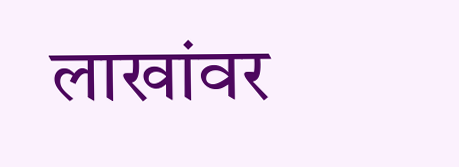लाखांवर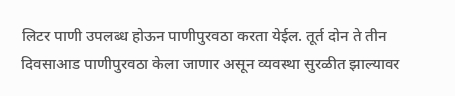लिटर पाणी उपलब्ध होऊन पाणीपुरवठा करता येईल. तूर्त दोन ते तीन दिवसाआड पाणीपुरवठा केला जाणार असून व्यवस्था सुरळीत झाल्यावर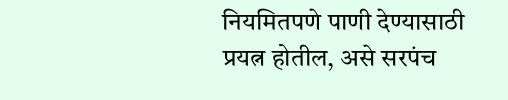नियमितपणे पाणी देण्यासाठी प्रयत्न होतील, असे सरपंच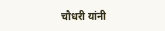चौधरी यांनी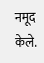नमूद केले.